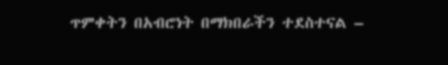ጥምቀትን በአብሮነት በማክበራችን ተደስተናል –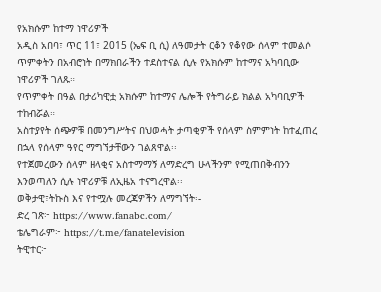የአክሱም ከተማ ነዋሪዎች
አዲስ አበባ፣ ጥር 11፣ 2015 (ኤፍ ቢ ሲ) ለዓመታት ርቆን የቆየው ሰላም ተመልሶ ጥምቀትን በአብሮነት በማክበራችን ተደስተናል ሲሉ የአክሱም ከተማና አካባቢው ነዋሪዎች ገለጹ።
የጥምቀት በዓል በታሪካዊቷ አክሱም ከተማና ሌሎች የትግራይ ክልል አካባቢዎች ተከብሯል።
አስተያየት ሰጭዎቹ በመንግሥትና በህወሓት ታጣቂዎች የሰላም ስምምነት ከተፈጠረ በኋላ የሰላም ዓየር ማግኘታቸውን ገልጸዋል፡፡
የተጀመረውን ሰላም ዘላቂና አስተማማኝ ለማድረግ ሁላችንም የሚጠበቅብንን እንወጣለን ሲሉ ነዋሪዎቹ ለኢዜአ ተናግረዋል፡፡
ወቅታዊ፣ትኩስ እና የተሟሉ መረጃዎችን ለማግኘት፡-
ድረ ገጽ፦ https://www.fanabc.com/
ቴሌግራም፦ https://t.me/fanatelevision
ትዊተር፦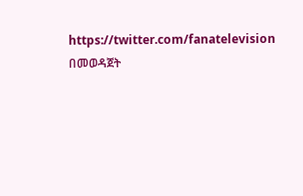https://twitter.com/fanatelevision በመወዳጀት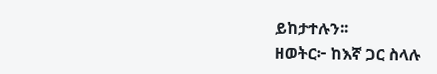ይከታተሉን፡፡
ዘወትር፦ ከእኛ ጋር ስላሉ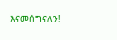እናመሰግናለን!